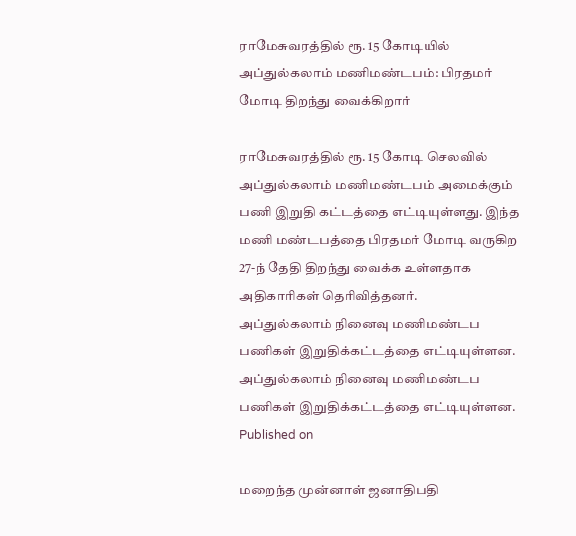ராமேசுவரத்தில் ரூ. 15 கோடியில் அப்துல்கலாம் மணிமண்டபம்: பிரதமர் மோடி திறந்து வைக்கிறார்

ராமேசுவரத்தில் ரூ. 15 கோடி செலவில் அப்துல்கலாம் மணிமண்டபம் அமைக்கும் பணி இறுதி கட்டத்தை எட்டியுள்ளது. இந்த மணி மண்டபத்தை பிரதமர் மோடி வருகிற 27-ந் தேதி திறந்து வைக்க உள்ளதாக அதிகாரிகள் தெரிவித்தனர்.
அப்துல்கலாம் நினைவு மணிமண்டப பணிகள் இறுதிக்கட்டத்தை எட்டியுள்ளன.
அப்துல்கலாம் நினைவு மணிமண்டப பணிகள் இறுதிக்கட்டத்தை எட்டியுள்ளன.
Published on

மறைந்த முன்னாள் ஜனாதிபதி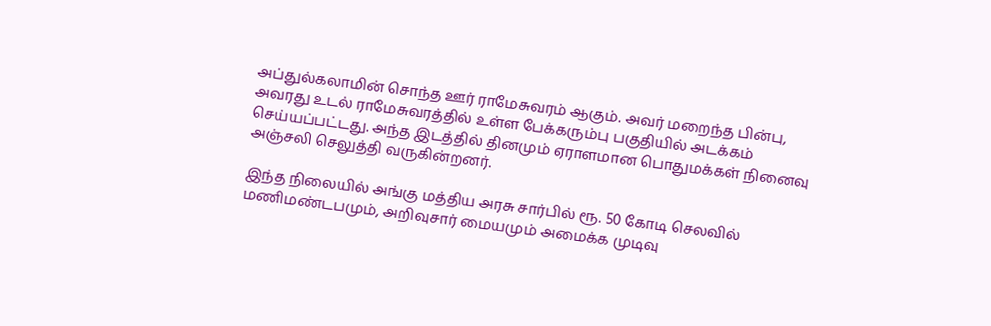அப்துல்கலாமின் சொந்த ஊர் ராமேசுவரம் ஆகும். அவர் மறைந்த பின்பு, அவரது உடல் ராமேசுவரத்தில் உள்ள பேக்கரும்பு பகுதியில் அடக்கம் செய்யப்பட்டது. அந்த இடத்தில் தினமும் ஏராளமான பொதுமக்கள் நினைவு அஞ்சலி செலுத்தி வருகின்றனர்.

இந்த நிலையில் அங்கு மத்திய அரசு சார்பில் ரூ. 50 கோடி செலவில் மணிமண்டபமும், அறிவுசார் மையமும் அமைக்க முடிவு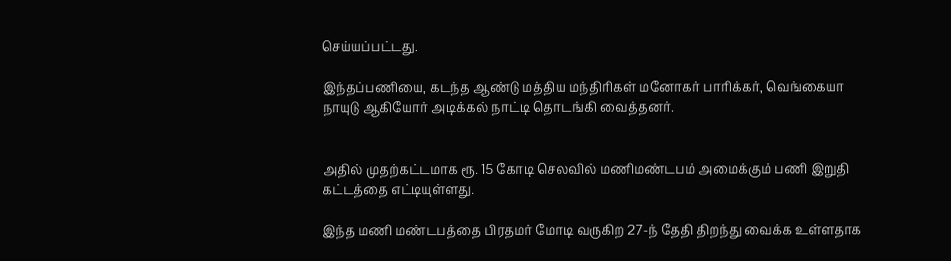செய்யப்பட்டது.

இந்தப்பணியை, கடந்த ஆண்டு மத்திய மந்திரிகள் மனோகர் பாரிக்கர், வெங்கையா நாயுடு ஆகியோர் அடிக்கல் நாட்டி தொடங்கி வைத்தனர்.


அதில் முதற்கட்டமாக ரூ. 15 கோடி செலவில் மணிமண்டபம் அமைக்கும் பணி இறுதி கட்டத்தை எட்டியுள்ளது.

இந்த மணி மண்டபத்தை பிரதமர் மோடி வருகிற 27-ந் தேதி திறந்து வைக்க உள்ளதாக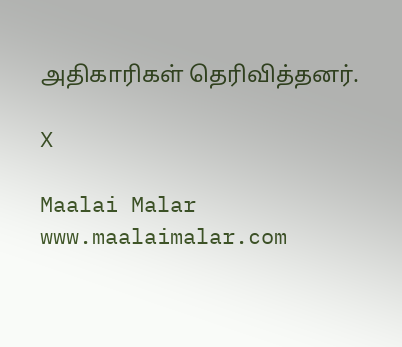அதிகாரிகள் தெரிவித்தனர்.

X

Maalai Malar
www.maalaimalar.com